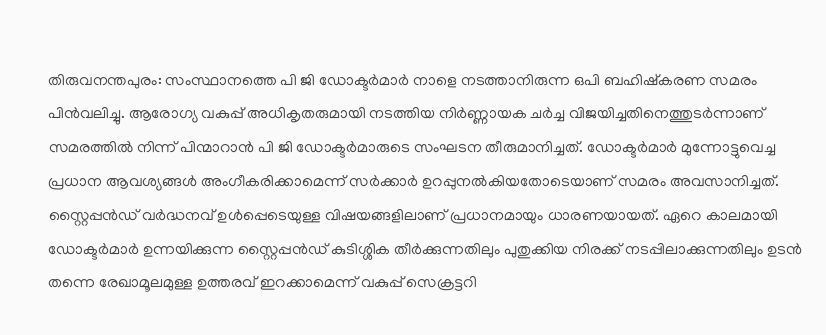തിരുവനന്തപുരം: സംസ്ഥാനത്തെ പി ജി ഡോക്ടർമാർ നാളെ നടത്താനിരുന്ന ഒപി ബഹിഷ്കരണ സമരം പിൻവലിച്ചു. ആരോഗ്യ വകുപ്പ് അധികൃതരുമായി നടത്തിയ നിർണ്ണായക ചർച്ച വിജയിച്ചതിനെത്തുടർന്നാണ് സമരത്തിൽ നിന്ന് പിന്മാറാൻ പി ജി ഡോക്ടർമാരുടെ സംഘടന തീരുമാനിച്ചത്. ഡോക്ടർമാർ മുന്നോട്ടുവെച്ച പ്രധാന ആവശ്യങ്ങൾ അംഗീകരിക്കാമെന്ന് സർക്കാർ ഉറപ്പുനൽകിയതോടെയാണ് സമരം അവസാനിച്ചത്. സ്റ്റൈപ്പൻഡ് വർദ്ധനവ് ഉൾപ്പെടെയുള്ള വിഷയങ്ങളിലാണ് പ്രധാനമായും ധാരണയായത്. ഏറെ കാലമായി ഡോക്ടർമാർ ഉന്നയിക്കുന്ന സ്റ്റൈപ്പൻഡ് കുടിശ്ശിക തീർക്കുന്നതിലും പുതുക്കിയ നിരക്ക് നടപ്പിലാക്കുന്നതിലും ഉടൻ തന്നെ രേഖാമൂലമുള്ള ഉത്തരവ് ഇറക്കാമെന്ന് വകുപ്പ് സെക്രട്ടറി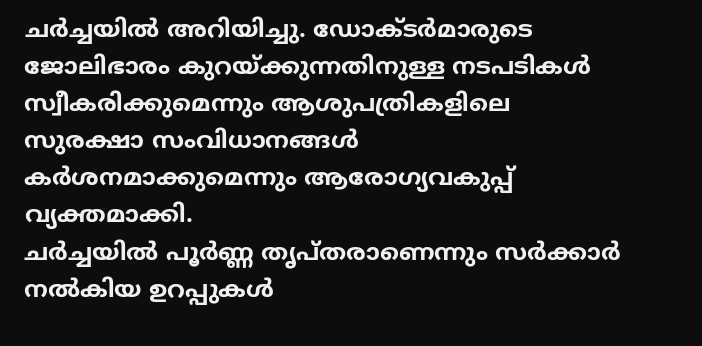ചർച്ചയിൽ അറിയിച്ചു. ഡോക്ടർമാരുടെ ജോലിഭാരം കുറയ്ക്കുന്നതിനുള്ള നടപടികൾ സ്വീകരിക്കുമെന്നും ആശുപത്രികളിലെ സുരക്ഷാ സംവിധാനങ്ങൾ കർശനമാക്കുമെന്നും ആരോഗ്യവകുപ്പ് വ്യക്തമാക്കി.
ചർച്ചയിൽ പൂർണ്ണ തൃപ്തരാണെന്നും സർക്കാർ നൽകിയ ഉറപ്പുകൾ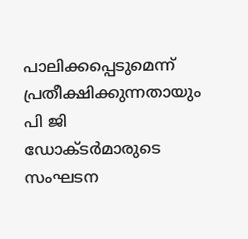പാലിക്കപ്പെടുമെന്ന് പ്രതീക്ഷിക്കുന്നതായും പി ജി ഡോക്ടർമാരുടെ സംഘടന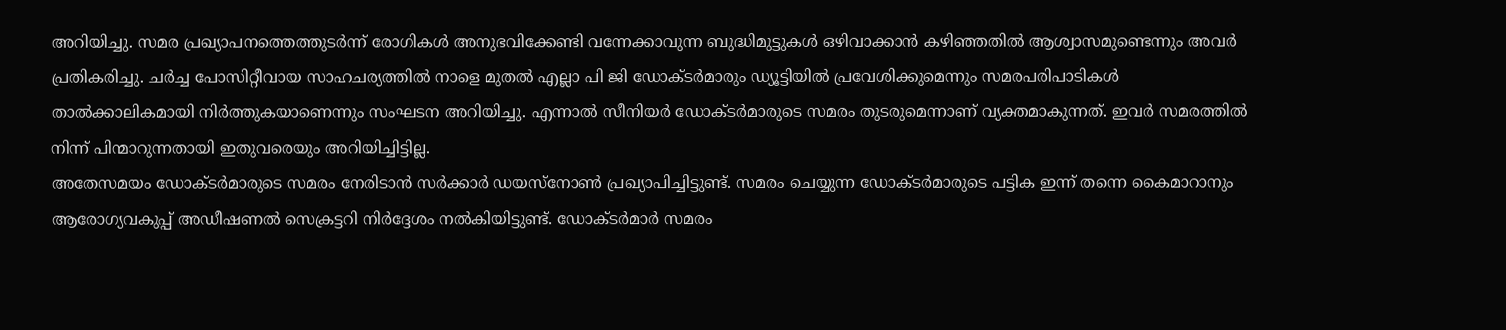അറിയിച്ചു. സമര പ്രഖ്യാപനത്തെത്തുടർന്ന് രോഗികൾ അനുഭവിക്കേണ്ടി വന്നേക്കാവുന്ന ബുദ്ധിമുട്ടുകൾ ഒഴിവാക്കാൻ കഴിഞ്ഞതിൽ ആശ്വാസമുണ്ടെന്നും അവർ പ്രതികരിച്ചു. ചർച്ച പോസിറ്റീവായ സാഹചര്യത്തിൽ നാളെ മുതൽ എല്ലാ പി ജി ഡോക്ടർമാരും ഡ്യൂട്ടിയിൽ പ്രവേശിക്കുമെന്നും സമരപരിപാടികൾ താൽക്കാലികമായി നിർത്തുകയാണെന്നും സംഘടന അറിയിച്ചു. എന്നാൽ സീനിയർ ഡോക്ടർമാരുടെ സമരം തുടരുമെന്നാണ് വ്യക്തമാകുന്നത്. ഇവർ സമരത്തിൽ നിന്ന് പിന്മാറുന്നതായി ഇതുവരെയും അറിയിച്ചിട്ടില്ല.
അതേസമയം ഡോക്ടർമാരുടെ സമരം നേരിടാൻ സർക്കാർ ഡയസ്നോൺ പ്രഖ്യാപിച്ചിട്ടുണ്ട്. സമരം ചെയ്യുന്ന ഡോക്ടർമാരുടെ പട്ടിക ഇന്ന് തന്നെ കൈമാറാനും ആരോഗ്യവകുപ്പ് അഡീഷണൽ സെക്രട്ടറി നിർദ്ദേശം നൽകിയിട്ടുണ്ട്. ഡോക്ടർമാർ സമരം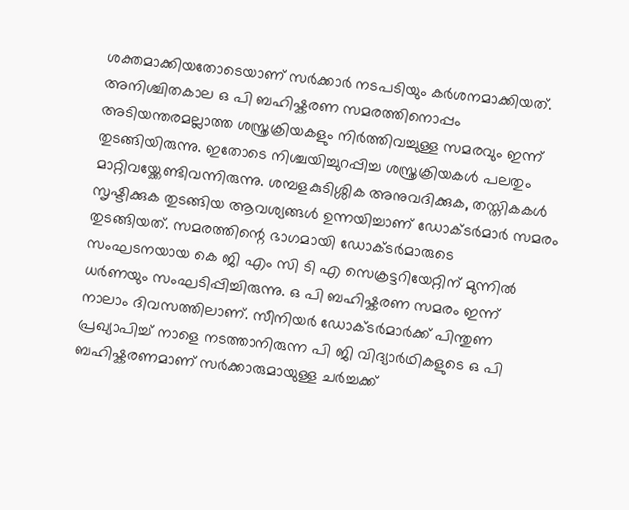ശക്തമാക്കിയതോടെയാണ് സർക്കാർ നടപടിയും കർശനമാക്കിയത്. അനിശ്ചിതകാല ഒ പി ബഹിഷ്കരണ സമരത്തിനൊപ്പം അടിയന്തരമല്ലാത്ത ശസ്ത്രക്രിയകളും നിർത്തിവച്ചുള്ള സമരവും ഇന്ന് തുടങ്ങിയിരുന്നു. ഇതോടെ നിശ്ചയിച്ചുറപ്പിച്ച ശസ്ത്രക്രിയകൾ പലതും മാറ്റിവയ്ക്കേണ്ടിവന്നിരുന്നു. ശമ്പളകുടിശ്ശിക അനുവദിക്കുക, തസ്തികകൾ സൃഷ്ടിക്കുക തുടങ്ങിയ ആവശ്യങ്ങൾ ഉന്നയിച്ചാണ് ഡോക്ടർമാർ സമരം തുടങ്ങിയത്. സമരത്തിന്റെ ഭാഗമായി ഡോക്ടർമാരുടെ സംഘടനയായ കെ ജി എം സി ടി എ സെക്രട്ടറിയേറ്റിന് മുന്നിൽ ധർണയും സംഘടിപ്പിച്ചിരുന്നു. ഒ പി ബഹിഷ്കരണ സമരം ഇന്ന് നാലാം ദിവസത്തിലാണ്. സീനിയർ ഡോക്ടർമാർക്ക് പിന്തുണ പ്രഖ്യാപിച്ച് നാളെ നടത്താനിരുന്ന പി ജി വിദ്യാർഥികളുടെ ഒ പി ബഹിഷ്കരണമാണ് സർക്കാരുമായുള്ള ചർച്ചക്ക്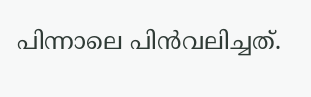പിന്നാലെ പിൻവലിച്ചത്.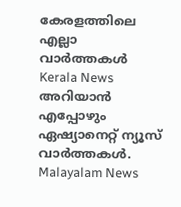കേരളത്തിലെ എല്ലാ വാർത്തകൾ Kerala News അറിയാൻ എപ്പോഴും ഏഷ്യാനെറ്റ് ന്യൂസ് വാർത്തകൾ. Malayalam News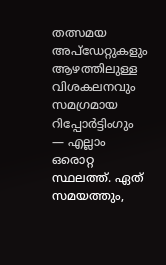തത്സമയ അപ്ഡേറ്റുകളും ആഴത്തിലുള്ള വിശകലനവും സമഗ്രമായ റിപ്പോർട്ടിംഗും — എല്ലാം ഒരൊറ്റ സ്ഥലത്ത്. ഏത് സമയത്തും,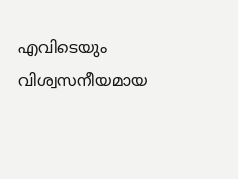എവിടെയും വിശ്വസനീയമായ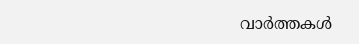വാർത്തകൾ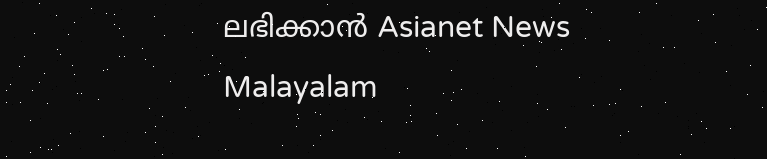ലഭിക്കാൻ Asianet News Malayalam